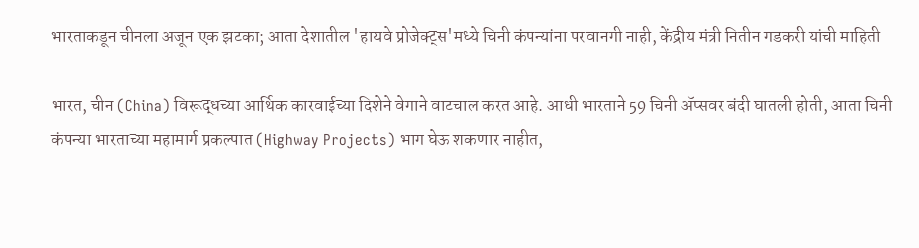भारताकडून चीनला अजून एक झटका; आता देशातील 'हायवे प्रोजेक्ट्स'मध्ये चिनी कंपन्यांना परवानगी नाही, केंद्रीय मंत्री नितीन गडकरी यांची माहिती

भारत, चीन (China) विरूद्धच्या आर्थिक कारवाईच्या दिशेने वेगाने वाटचाल करत आहे. आधी भारताने 59 चिनी ॲप्सवर बंदी घातली होती, आता चिनी कंपन्या भारताच्या महामार्ग प्रकल्पात (Highway Projects) भाग घेऊ शकणार नाहीत,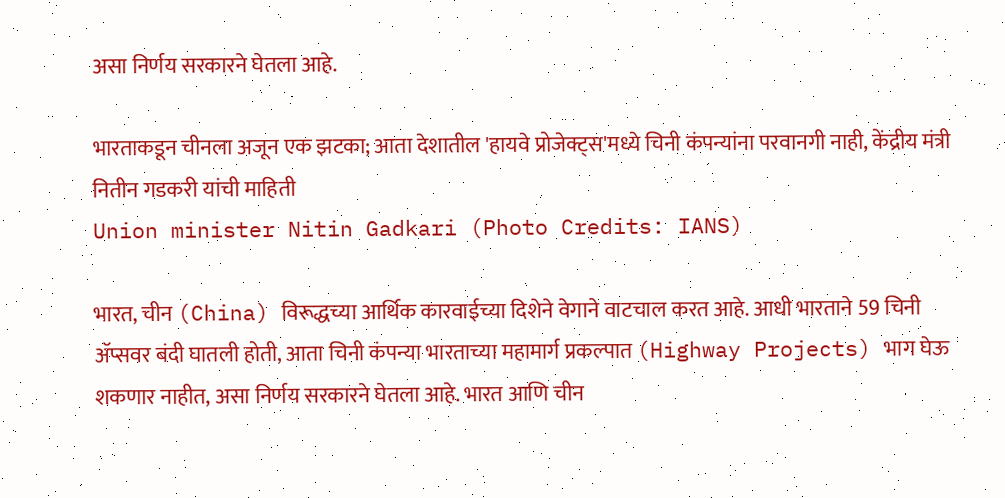असा निर्णय सरकारने घेतला आहे.

भारताकडून चीनला अजून एक झटका; आता देशातील 'हायवे प्रोजेक्ट्स'मध्ये चिनी कंपन्यांना परवानगी नाही, केंद्रीय मंत्री नितीन गडकरी यांची माहिती
Union minister Nitin Gadkari (Photo Credits: IANS)

भारत, चीन (China) विरूद्धच्या आर्थिक कारवाईच्या दिशेने वेगाने वाटचाल करत आहे. आधी भारताने 59 चिनी ॲप्सवर बंदी घातली होती, आता चिनी कंपन्या भारताच्या महामार्ग प्रकल्पात (Highway Projects) भाग घेऊ शकणार नाहीत, असा निर्णय सरकारने घेतला आहे. भारत आणि चीन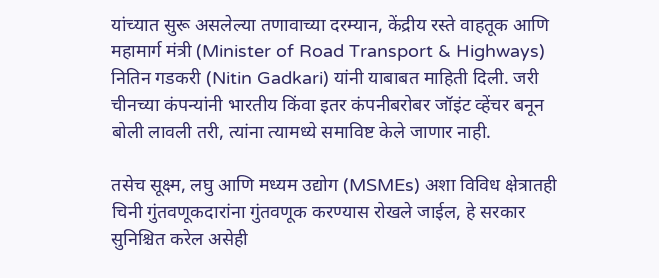यांच्यात सुरू असलेल्या तणावाच्या दरम्यान, केंद्रीय रस्ते वाहतूक आणि महामार्ग मंत्री (Minister of Road Transport & Highways) नितिन गडकरी (Nitin Gadkari) यांनी याबाबत माहिती दिली. जरी चीनच्या कंपन्यांनी भारतीय किंवा इतर कंपनीबरोबर जॉइंट व्हेंचर बनून बोली लावली तरी, त्यांना त्यामध्ये समाविष्ट केले जाणार नाही.

तसेच सूक्ष्म, लघु आणि मध्यम उद्योग (MSMEs) अशा विविध क्षेत्रातही चिनी गुंतवणूकदारांना गुंतवणूक करण्यास रोखले जाईल, हे सरकार सुनिश्चित करेल असेही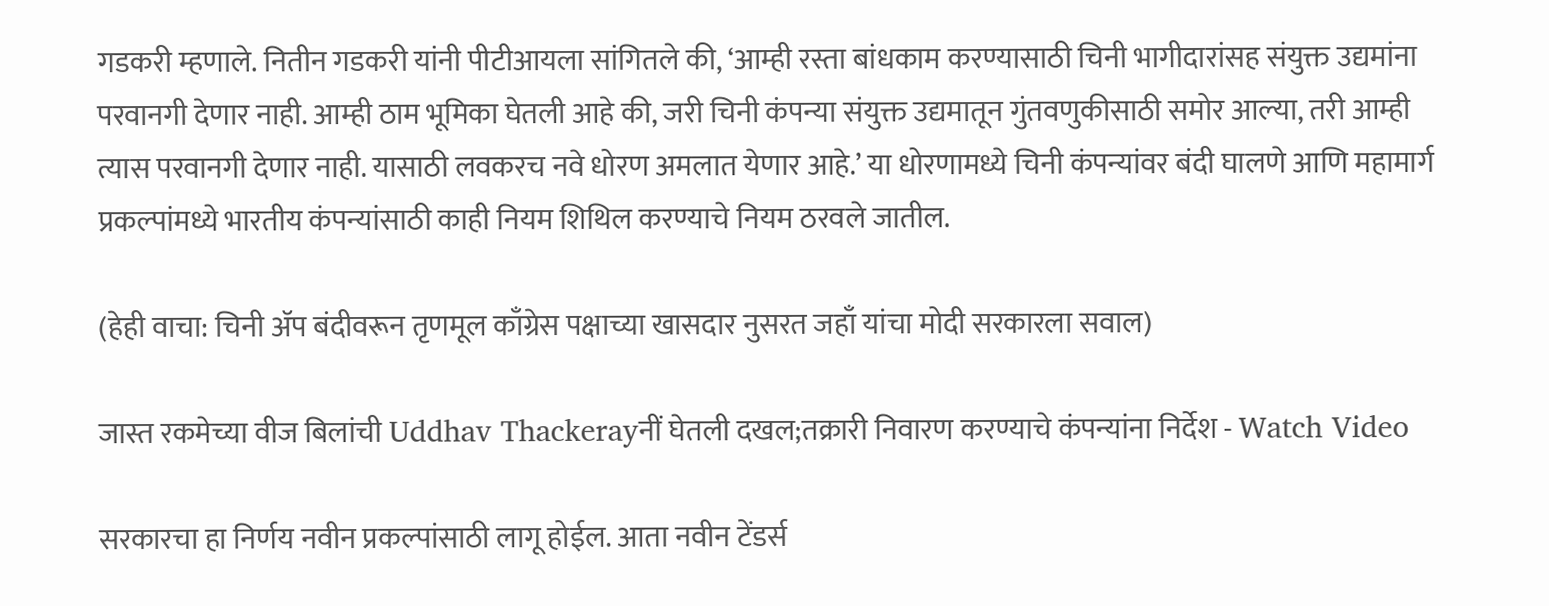गडकरी म्हणाले. नितीन गडकरी यांनी पीटीआयला सांगितले की, ‘आम्ही रस्ता बांधकाम करण्यासाठी चिनी भागीदारांसह संयुक्त उद्यमांना परवानगी देणार नाही. आम्ही ठाम भूमिका घेतली आहे की, जरी चिनी कंपन्या संयुक्त उद्यमातून गुंतवणुकीसाठी समोर आल्या, तरी आम्ही त्यास परवानगी देणार नाही. यासाठी लवकरच नवे धोरण अमलात येणार आहे.’ या धोरणामध्ये चिनी कंपन्यांवर बंदी घालणे आणि महामार्ग प्रकल्पांमध्ये भारतीय कंपन्यांसाठी काही नियम शिथिल करण्याचे नियम ठरवले जातील.

(हेही वाचा: चिनी अ‍ॅप बंदीवरून तृणमूल काँग्रेस पक्षाच्या खासदार नुसरत जहाँ यांचा मोदी सरकारला सवाल)

जास्त रकमेच्या वीज बिलांची Uddhav Thackerayनीं घेतली दखल;तक्रारी निवारण करण्याचे कंपन्यांना निर्देश - Watch Video

सरकारचा हा निर्णय नवीन प्रकल्पांसाठी लागू होईल. आता नवीन टेंडर्स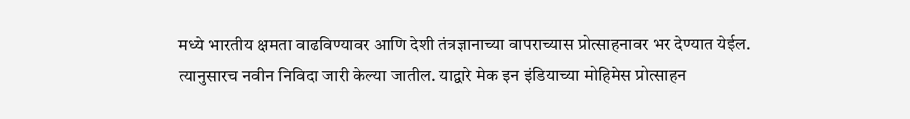मध्ये भारतीय क्षमता वाढविण्यावर आणि देशी तंत्रज्ञानाच्या वापराच्यास प्रोत्साहनावर भर देण्यात येईल. त्यानुसारच नवीन निविदा जारी केल्या जातील. याद्वारे मेक इन इंडियाच्या मोहिमेस प्रोत्साहन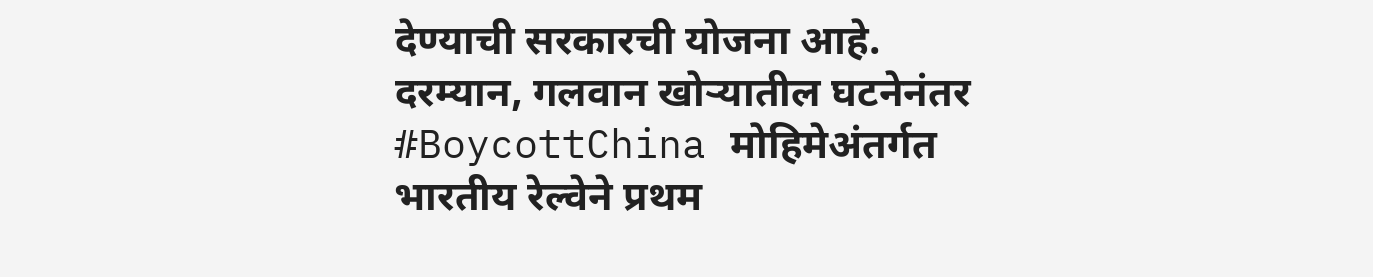देण्याची सरकारची योजना आहे. दरम्यान, गलवान खोऱ्यातील घटनेनंतर #BoycottChina मोहिमेअंतर्गत भारतीय रेल्वेने प्रथम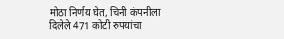मोठा निर्णय घेत, चिनी कंपनीला दिलेले 471 कोटी रुपयांचा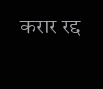करार रद्द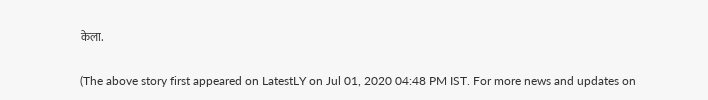केला.

(The above story first appeared on LatestLY on Jul 01, 2020 04:48 PM IST. For more news and updates on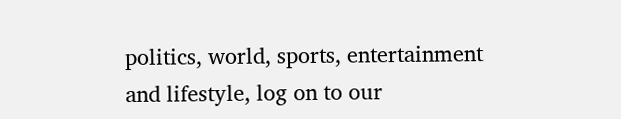politics, world, sports, entertainment and lifestyle, log on to our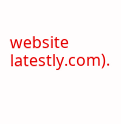website latestly.com).